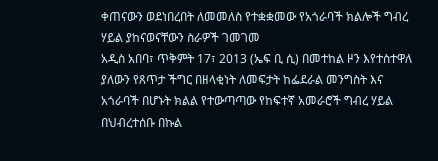ቀጠናውን ወደነበረበት ለመመለስ የተቋቋመው የአጎራባች ክልሎች ግብረ ሃይል ያከናወናቸውን ስራዎች ገመገመ
አዲስ አበባ፣ ጥቅምት 17፣ 2013 (ኤፍ ቢ ሲ) በመተከል ዞን እየተስተዋለ ያለውን የጸጥታ ችግር በዘላቂነት ለመፍታት ከፌደራል መንግስት እና አጎራባች በሆኑት ክልል የተውጣጣው የከፍተኛ አመራሮች ግብረ ሃይል በህብረተሰቡ በኩል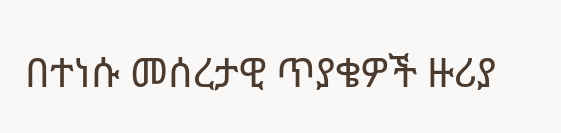በተነሱ መሰረታዊ ጥያቄዎች ዙሪያ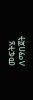መፍትሄ ለማበጀት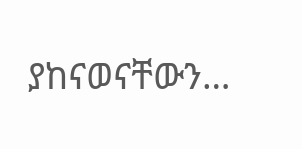ያከናወናቸውን…